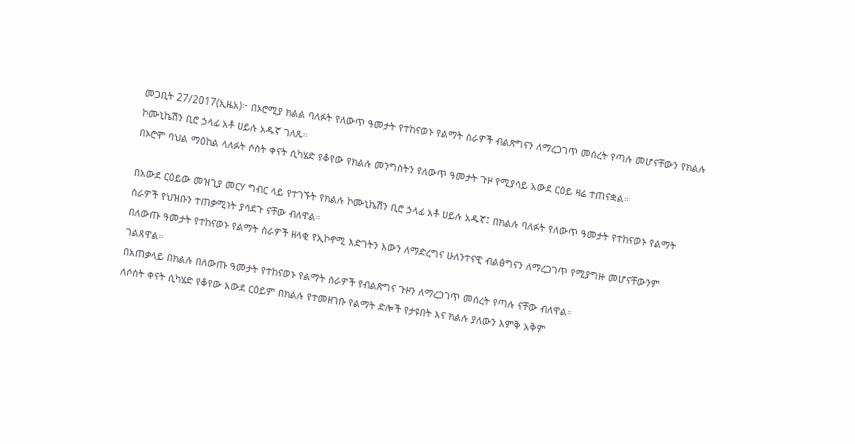መጋቢት 27/2017(ኢዜአ)፦ በኦሮሚያ ክልል ባለፉት የለውጥ ዓመታት የተከናወኑ የልማት ስራዎች ብልጽግናን ለማረጋገጥ መሰረት የጣሉ መሆናቸውን የክልሉ ኮሙኒኬሽን ቢሮ ኃላፊ አቶ ሀይሉ አዱኛ ገለጹ።
በኦሮሞ ባህል ማዕከል ላለፉት ሶስት ቀናት ሲካሄድ የቆየው የክልሉ መንግስትን የለውጥ ዓመታት ጉዞ የሚያሳይ አውደ ርዕይ ዛሬ ተጠናቋል።

በአውደ ርዕይው መዝጊያ መርሃ ግብር ላይ የተገኙት የክልሉ ኮሙኒኬሽን ቢሮ ኃላፊ አቶ ሀይሉ አዱኛ፤ በክልሉ ባለፉት የለውጥ ዓመታት የተከናወኑ የልማት ስራዎች የህዝቡን ተጠቃሚነት ያሳደጉ ናቸው ብለዋል።
በለውጡ ዓመታት የተከናወኑ የልማት ስራዎች ዘላቂ የኢኮኖሚ እድገትን እውን ለማድረግና ሁለንተናዊ ብልፅግናን ለማረጋገጥ የሚያግዙ መሆናቸውንም ገልጸዋል።
በአጠቃላይ በክልሉ በለውጡ ዓመታት የተከናወኑ የልማት ስራዎች የብልጽግና ጉዞን ለማረጋገጥ መሰረት የጣሉ ናቸው ብለዋል።
ለሶስት ቀናት ሲካሄድ የቆየው አውደ ርዕይም በክልሉ የተመዘገቡ የልማት ድሎች የታዩበት እና ክልሉ ያለውን እምቅ አቅም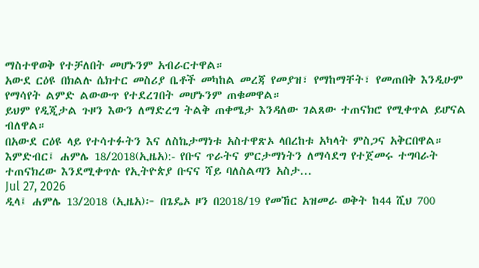ማስተዋወቅ የተቻለበት መሆኑንም አብራርተዋል።
አውደ ርዕዩ በክልሉ ሴክተር መስሪያ ቤቶች መካከል መረጃ የመያዝ፣ የማከማቸት፣ የመጠበቅ እንዲሁም የማሳየት ልምድ ልውውጥ የተደረገበት መሆኑንም ጠቁመዋል።
ይህም የዲጂታል ጉዞን እውን ለማድረግ ትልቅ ጠቀሜታ እንዳለው ገልጸው ተጠናክሮ የሚቀጥል ይሆናል ብለዋል።
በአውደ ርዕዩ ላይ የተሳተፉትን እና ለስኬታማነቱ አስተዋጽኦ ላበረከቱ አካላት ምስጋና አቅርበዋል።
እምድብር፤ ሐምሌ 18/2018(ኢዜአ):- የቡና ጥራትና ምርታማነትን ለማሳደግ የተጀመሩ ተግባራት ተጠናክረው እንደሚቀጥሉ የኢትዮጵያ ቡናና ሻይ ባለስልጣን አስታ...
Jul 27, 2026
ዲላ፤ ሐምሌ 13/2018 (ኢዜአ)፦ በጌዴኦ ዞን በ2018/19 የመኸር አዝመራ ወቅት ከ44 ሺህ 700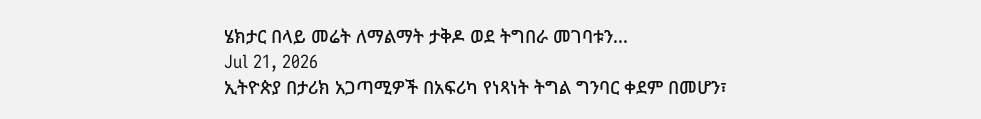ሄክታር በላይ መሬት ለማልማት ታቅዶ ወደ ትግበራ መገባቱን...
Jul 21, 2026
ኢትዮጵያ በታሪክ አጋጣሚዎች በአፍሪካ የነጻነት ትግል ግንባር ቀደም በመሆን፣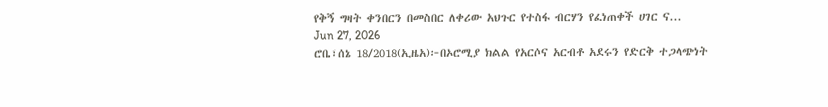የቅኝ ግዛት ቀንበርን በመስበር ለቀሪው አህጉር የተስፋ ብርሃን የፈነጠቀች ሀገር ና...
Jun 27, 2026
ሮቤ፣ሰኔ 18/2018(ኢዜአ)፦በኦሮሚያ ክልል የአርሶና አርብቶ አደሩን የድርቅ ተጋላጭነት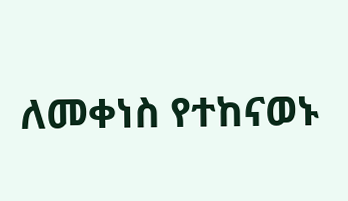ለመቀነስ የተከናወኑ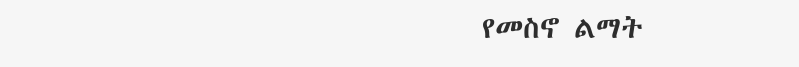የመስኖ ልማት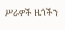ሥራዎች ዜጎችን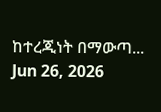ከተረጂነት በማውጣ...
Jun 26, 2026